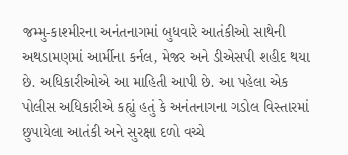જમ્મુ-કાશ્મીરના અનંતનાગમાં બુધવારે આતંકીઓ સાથેની અથડામણમાં આર્મીના કર્નલ, મેજર અને ડીએસપી શહીદ થયા છે. અધિકારીઓએ આ માહિતી આપી છે. આ પહેલા એક પોલીસ અધિકારીએ કહ્યું હતું કે અનંતનાગના ગડોલ વિસ્તારમાં છુપાયેલા આતંકી અને સુરક્ષા દળો વચ્ચે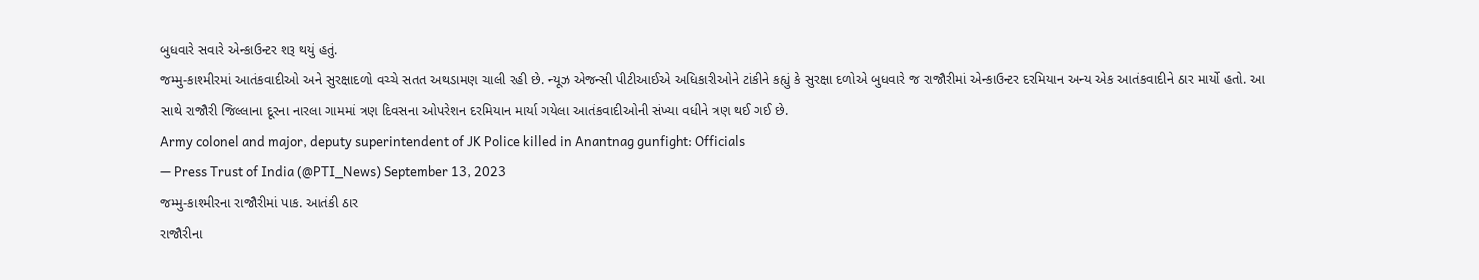બુધવારે સવારે એન્કાઉન્ટર શરૂ થયું હતું.
જમ્મુ-કાશ્મીરમાં આતંકવાદીઓ અને સુરક્ષાદળો વચ્ચે સતત અથડામણ ચાલી રહી છે. ન્યૂઝ એજન્સી પીટીઆઈએ અધિકારીઓને ટાંકીને કહ્યું કે સુરક્ષા દળોએ બુધવારે જ રાજૌરીમાં એન્કાઉન્ટર દરમિયાન અન્ય એક આતંકવાદીને ઠાર માર્યો હતો. આ સાથે રાજૌરી જિલ્લાના દૂરના નારલા ગામમાં ત્રણ દિવસના ઓપરેશન દરમિયાન માર્યા ગયેલા આતંકવાદીઓની સંખ્યા વધીને ત્રણ થઈ ગઈ છે.
Army colonel and major, deputy superintendent of JK Police killed in Anantnag gunfight: Officials
— Press Trust of India (@PTI_News) September 13, 2023
જમ્મુ-કાશ્મીરના રાજૌરીમાં પાક. આતંકી ઠાર
રાજૌરીના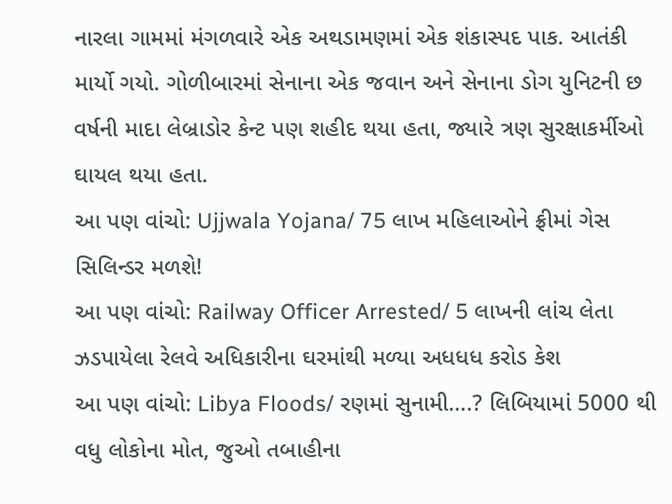નારલા ગામમાં મંગળવારે એક અથડામણમાં એક શંકાસ્પદ પાક. આતંકી માર્યો ગયો. ગોળીબારમાં સેનાના એક જવાન અને સેનાના ડોગ યુનિટની છ વર્ષની માદા લેબ્રાડોર કેન્ટ પણ શહીદ થયા હતા, જ્યારે ત્રણ સુરક્ષાકર્મીઓ ઘાયલ થયા હતા.
આ પણ વાંચો: Ujjwala Yojana/ 75 લાખ મહિલાઓને ફ્રીમાં ગેસ સિલિન્ડર મળશે!
આ પણ વાંચો: Railway Officer Arrested/ 5 લાખની લાંચ લેતા ઝડપાયેલા રેલવે અધિકારીના ઘરમાંથી મળ્યા અધધધ કરોડ કેશ
આ પણ વાંચો: Libya Floods/ રણમાં સુનામી….? લિબિયામાં 5000 થી વધુ લોકોના મોત, જુઓ તબાહીના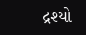દ્રશ્યો